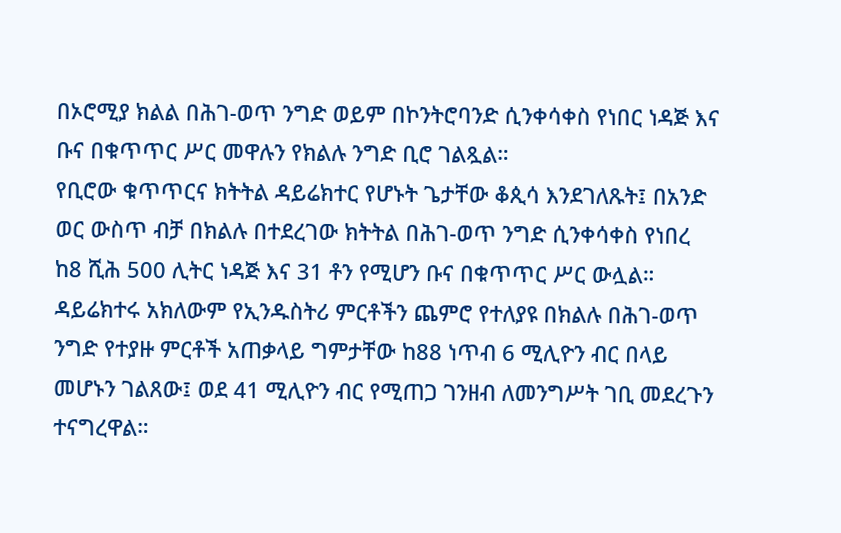በኦሮሚያ ክልል በሕገ-ወጥ ንግድ ወይም በኮንትሮባንድ ሲንቀሳቀስ የነበር ነዳጅ እና ቡና በቁጥጥር ሥር መዋሉን የክልሉ ንግድ ቢሮ ገልጿል።
የቢሮው ቁጥጥርና ክትትል ዳይሬክተር የሆኑት ጌታቸው ቆጲሳ እንደገለጹት፤ በአንድ ወር ውስጥ ብቻ በክልሉ በተደረገው ክትትል በሕገ-ወጥ ንግድ ሲንቀሳቀስ የነበረ ከ8 ሺሕ 500 ሊትር ነዳጅ እና 31 ቶን የሚሆን ቡና በቁጥጥር ሥር ውሏል።
ዳይሬክተሩ አክለውም የኢንዱስትሪ ምርቶችን ጨምሮ የተለያዩ በክልሉ በሕገ-ወጥ ንግድ የተያዙ ምርቶች አጠቃላይ ግምታቸው ከ88 ነጥብ 6 ሚሊዮን ብር በላይ መሆኑን ገልጸው፤ ወደ 41 ሚሊዮን ብር የሚጠጋ ገንዘብ ለመንግሥት ገቢ መደረጉን ተናግረዋል።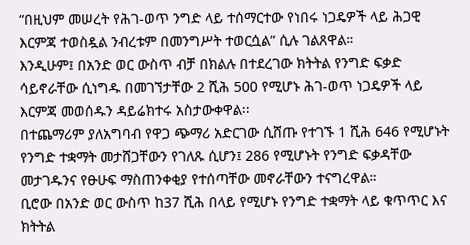“በዚህም መሠረት የሕገ-ወጥ ንግድ ላይ ተሰማርተው የነበሩ ነጋዴዎች ላይ ሕጋዊ እርምጃ ተወስዷል ንብረቱም በመንግሥት ተወርሷል” ሲሉ ገልጸዋል።
እንዲሁም፤ በአንድ ወር ውስጥ ብቻ በክልሉ በተደረገው ክትትል የንግድ ፍቃድ ሳይኖራቸው ሲነግዱ በመገኘታቸው 2 ሺሕ 500 የሚሆኑ ሕገ-ወጥ ነጋዴዎች ላይ እርምጃ መወሰዱን ዳይሬክተሩ አስታውቀዋል፡፡
በተጨማሪም ያለአግባብ የዋጋ ጭማሪ አድርገው ሲሸጡ የተገኙ 1 ሺሕ 646 የሚሆኑት የንግድ ተቋማት መታሸጋቸውን የገለጹ ሲሆን፤ 286 የሚሆኑት የንግድ ፍቃዳቸው መታገዱንና የፁሁፍ ማስጠንቀቂያ የተሰጣቸው መኖራቸውን ተናግረዋል።
ቢሮው በአንድ ወር ውስጥ ከ37 ሺሕ በላይ የሚሆኑ የንግድ ተቋማት ላይ ቁጥጥር እና ክትትል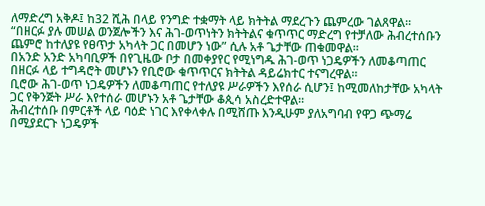ለማድረግ አቅዶ፤ ከ32 ሺሕ በላይ የንግድ ተቋማት ላይ ክትትል ማደረጉን ጨምረው ገልጸዋል።
“በዘርፉ ያሉ መሠል ወንጀሎችን እና ሕገ-ወጥነትን ክትትልና ቁጥጥር ማድረግ የተቻለው ሕብረተሰቡን ጨምሮ ከተለያዩ የፀጥታ አካላት ጋር በመሆን ነው” ሲሉ አቶ ጌታቸው ጠቁመዋል።
በአንድ አንድ አካባቢዎች በየጊዜው ቦታ በመቀያየር የሚነግዱ ሕገ-ወጥ ነጋዴዎችን ለመቆጣጠር በዘርፉ ላይ ተግዳሮት መሆኑን የቢሮው ቁጥጥርና ክትትል ዳይሬክተር ተናግረዋል።
ቢሮው ሕገ-ወጥ ነጋዴዎችን ለመቆጣጠር የተለያዩ ሥራዎችን እየሰራ ሲሆን፤ ከሚመለከታቸው አካላት ጋር የቅንጅት ሥራ እየተሰራ መሆኑን አቶ ጌታቸው ቆጲሳ አስረድተዋል።
ሕብረተሰቡ በምርቶች ላይ ባዕድ ነገር እየቀላቀሉ በሚሸጡ እንዲሁም ያለአግባብ የዋጋ ጭማሬ በሚያደርጉ ነጋዴዎች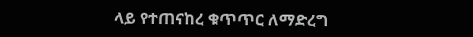ላይ የተጠናከረ ቁጥጥር ለማድረግ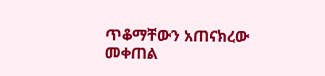ጥቆማቸውን አጠናክረው መቀጠል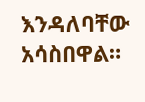እንዳለባቸው አሳስበዋል።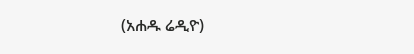(አሐዱ ሬዲዮ)